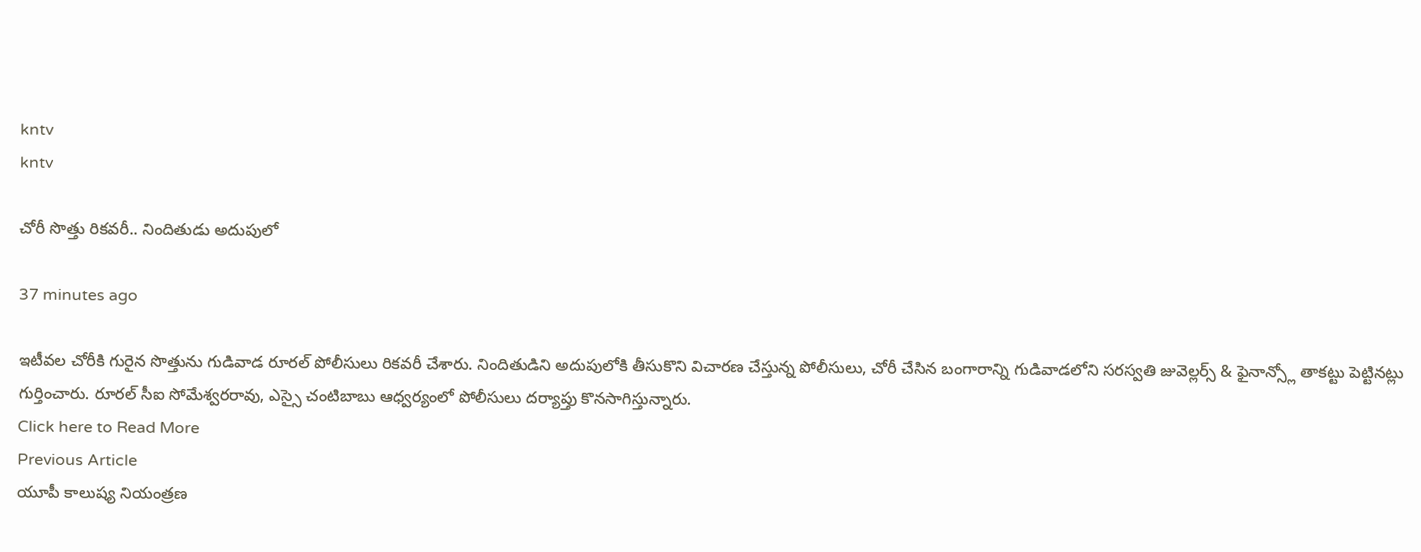kntv
kntv

చోరీ సొత్తు రికవరీ.. నిందితుడు అదుపులో

37 minutes ago

ఇటీవల చోరీకి గురైన సొత్తును గుడివాడ రూరల్ పోలీసులు రికవరీ చేశారు. నిందితుడిని అదుపులోకి తీసుకొని విచారణ చేస్తున్న పోలీసులు, చోరీ చేసిన బంగారాన్ని గుడివాడలోని సరస్వతి జువెల్లర్స్ & ఫైనాన్స్లో తాకట్టు పెట్టినట్లు గుర్తించారు. రూరల్ సీఐ సోమేశ్వరరావు, ఎస్సై చంటిబాబు ఆధ్వర్యంలో పోలీసులు దర్యాప్తు కొనసాగిస్తున్నారు.
Click here to Read More
Previous Article
యూపీ కాలుష్య నియంత్రణ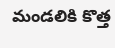మండలికి కొత్త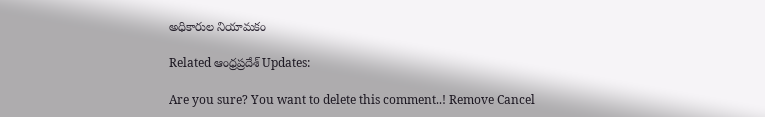అధికారుల నియామకం

Related ఆంధ్రప్రదేశ్ Updates:

Are you sure? You want to delete this comment..! Remove Cancel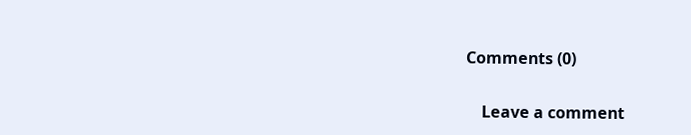Comments (0)

    Leave a comment